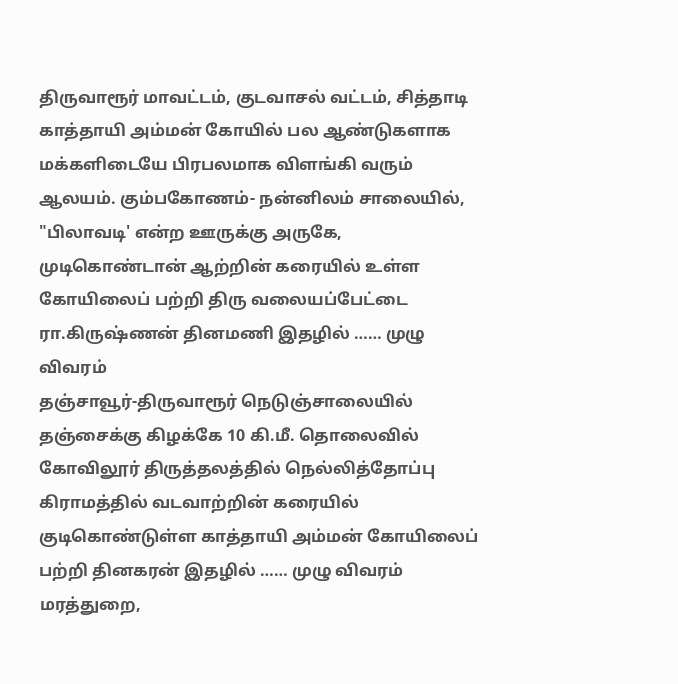திருவாரூர் மாவட்டம், குடவாசல் வட்டம், சித்தாடி காத்தாயி அம்மன் கோயில் பல ஆண்டுகளாக மக்களிடையே பிரபலமாக விளங்கி வரும் ஆலயம். கும்பகோணம்- நன்னிலம் சாலையில், "பிலாவடி' என்ற ஊருக்கு அருகே, முடிகொண்டான் ஆற்றின் கரையில் உள்ள கோயிலைப் பற்றி திரு வலையப்பேட்டை ரா.கிருஷ்ணன் தினமணி இதழில் …… முழு விவரம்
தஞ்சாவூர்-திருவாரூர் நெடுஞ்சாலையில் தஞ்சைக்கு கிழக்கே 10 கி.மீ. தொலைவில் கோவிலூர் திருத்தலத்தில் நெல்லித்தோப்பு கிராமத்தில் வடவாற்றின் கரையில் குடிகொண்டுள்ள காத்தாயி அம்மன் கோயிலைப் பற்றி தினகரன் இதழில் …… முழு விவரம்
மரத்துறை,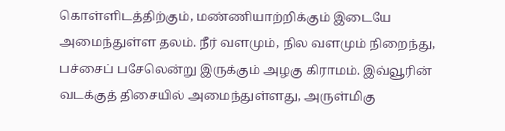கொள்ளிடத்திற்கும், மண்ணியாற்றிக்கும் இடையே அமைந்துள்ள தலம். நீர் வளமும், நில வளமும் நிறைந்து, பச்சைப் பசேலென்று இருக்கும் அழகு கிராமம். இவ்வூரின் வடக்குத் திசையில் அமைந்துள்ளது, அருள்மிகு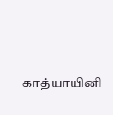காத்யாயினி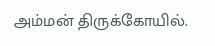அம்மன் திருக்கோயில்.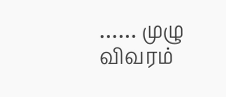…… முழு விவரம்